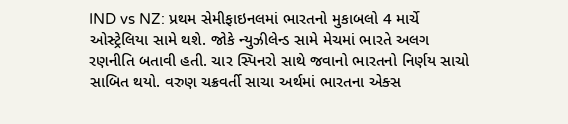IND vs NZ: પ્રથમ સેમીફાઇનલમાં ભારતનો મુકાબલો 4 માર્ચે ઓસ્ટ્રેલિયા સામે થશે. જોકે ન્યુઝીલેન્ડ સામે મેચમાં ભારતે અલગ રણનીતિ બતાવી હતી. ચાર સ્પિનરો સાથે જવાનો ભારતનો નિર્ણય સાચો સાબિત થયો. વરુણ ચક્રવર્તી સાચા અર્થમાં ભારતના એક્સ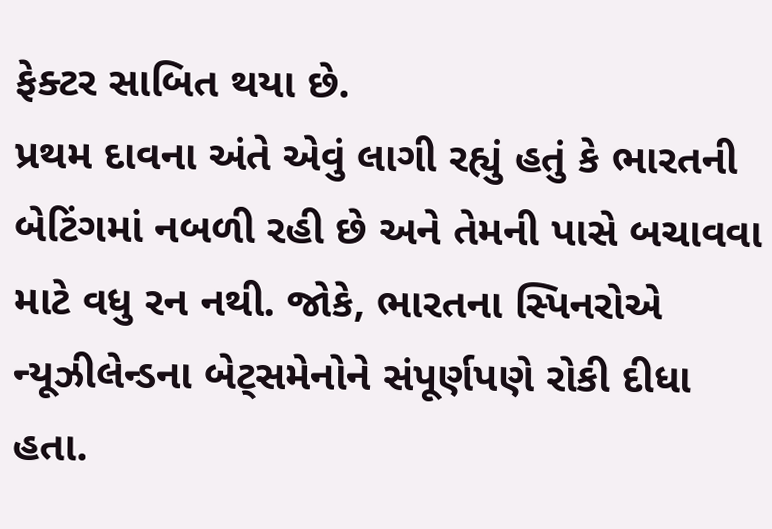ફેક્ટર સાબિત થયા છે.
પ્રથમ દાવના અંતે એવું લાગી રહ્યું હતું કે ભારતની બેટિંગમાં નબળી રહી છે અને તેમની પાસે બચાવવા માટે વધુ રન નથી. જોકે, ભારતના સ્પિનરોએ ન્યૂઝીલેન્ડના બેટ્સમેનોને સંપૂર્ણપણે રોકી દીધા હતા.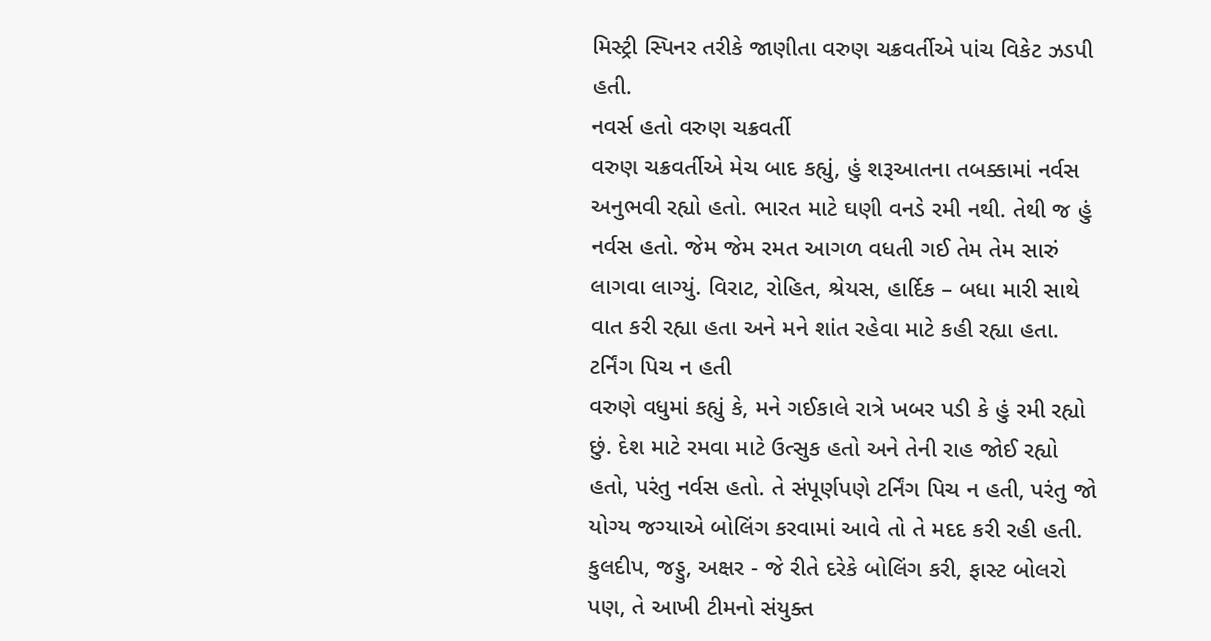મિસ્ટ્રી સ્પિનર તરીકે જાણીતા વરુણ ચક્રવર્તીએ પાંચ વિકેટ ઝડપી હતી.
નવર્સ હતો વરુણ ચક્રવર્તી
વરુણ ચક્રવર્તીએ મેચ બાદ કહ્યું, હું શરૂઆતના તબક્કામાં નર્વસ અનુભવી રહ્યો હતો. ભારત માટે ઘણી વનડે રમી નથી. તેથી જ હું નર્વસ હતો. જેમ જેમ રમત આગળ વધતી ગઈ તેમ તેમ સારું લાગવા લાગ્યું. વિરાટ, રોહિત, શ્રેયસ, હાર્દિક – બધા મારી સાથે વાત કરી રહ્યા હતા અને મને શાંત રહેવા માટે કહી રહ્યા હતા.
ટર્નિંગ પિચ ન હતી
વરુણે વધુમાં કહ્યું કે, મને ગઈકાલે રાત્રે ખબર પડી કે હું રમી રહ્યો છું. દેશ માટે રમવા માટે ઉત્સુક હતો અને તેની રાહ જોઈ રહ્યો હતો, પરંતુ નર્વસ હતો. તે સંપૂર્ણપણે ટર્નિંગ પિચ ન હતી, પરંતુ જો યોગ્ય જગ્યાએ બોલિંગ કરવામાં આવે તો તે મદદ કરી રહી હતી. કુલદીપ, જડ્ડુ, અક્ષર - જે રીતે દરેકે બોલિંગ કરી, ફાસ્ટ બોલરો પણ, તે આખી ટીમનો સંયુક્ત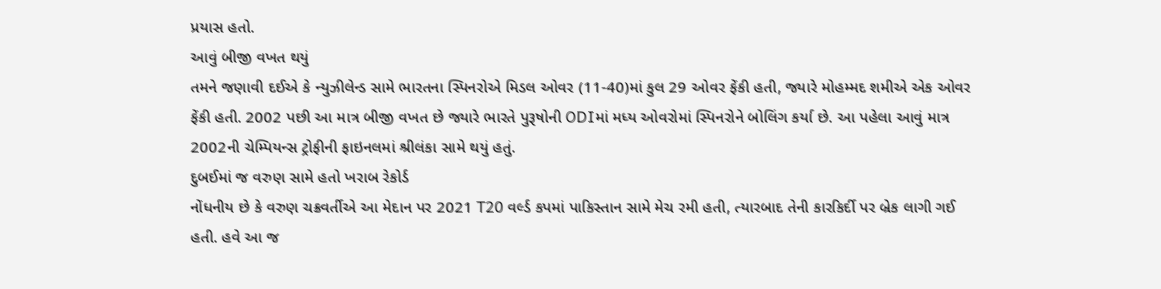પ્રયાસ હતો.
આવું બીજી વખત થયું
તમને જણાવી દઈએ કે ન્યુઝીલેન્ડ સામે ભારતના સ્પિનરોએ મિડલ ઓવર (11-40)માં કુલ 29 ઓવર ફેંકી હતી, જ્યારે મોહમ્મદ શમીએ એક ઓવર ફેંકી હતી. 2002 પછી આ માત્ર બીજી વખત છે જ્યારે ભારતે પુરૂષોની ODIમાં મધ્ય ઓવરોમાં સ્પિનરોને બોલિંગ કર્યા છે. આ પહેલા આવું માત્ર 2002ની ચેમ્પિયન્સ ટ્રોફીની ફાઇનલમાં શ્રીલંકા સામે થયું હતું.
દુબઈમાં જ વરુણ સામે હતો ખરાબ રેકોર્ડ
નોંધનીય છે કે વરુણ ચક્રવર્તીએ આ મેદાન પર 2021 T20 વર્લ્ડ કપમાં પાકિસ્તાન સામે મેચ રમી હતી, ત્યારબાદ તેની કારકિર્દી પર બ્રેક લાગી ગઈ હતી. હવે આ જ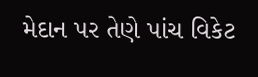મેદાન પર તેણે પાંચ વિકેટ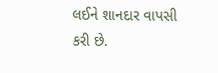લઈને શાનદાર વાપસી કરી છે.